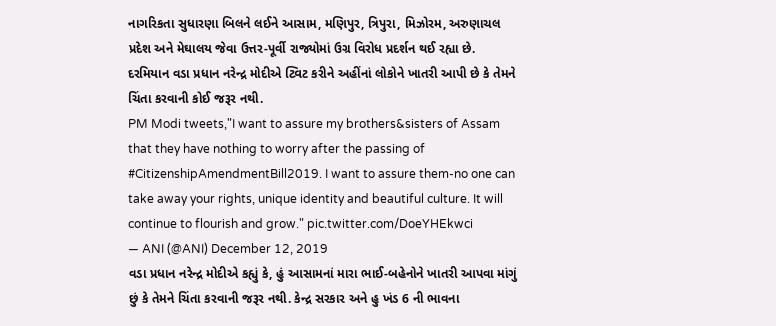નાગરિકતા સુધારણા બિલને લઈને આસામ, મણિપુર, ત્રિપુરા, મિઝોરમ, અરુણાચલ પ્રદેશ અને મેઘાલય જેવા ઉત્તર-પૂર્વી રાજ્યોમાં ઉગ્ર વિરોધ પ્રદર્શન થઈ રહ્યા છે. દરમિયાન વડા પ્રધાન નરેન્દ્ર મોદીએ ટ્વિટ કરીને અહીંનાં લોકોને ખાતરી આપી છે કે તેમને ચિંતા કરવાની કોઈ જરૂર નથી.
PM Modi tweets,"I want to assure my brothers&sisters of Assam that they have nothing to worry after the passing of #CitizenshipAmendmentBill2019. I want to assure them-no one can take away your rights, unique identity and beautiful culture. It will continue to flourish and grow." pic.twitter.com/DoeYHEkwci
— ANI (@ANI) December 12, 2019
વડા પ્રધાન નરેન્દ્ર મોદીએ કહ્યું કે, હું આસામનાં મારા ભાઈ-બહેનોને ખાતરી આપવા માંગું છું કે તેમને ચિંતા કરવાની જરૂર નથી. કેન્દ્ર સરકાર અને હુ ખંડ 6 ની ભાવના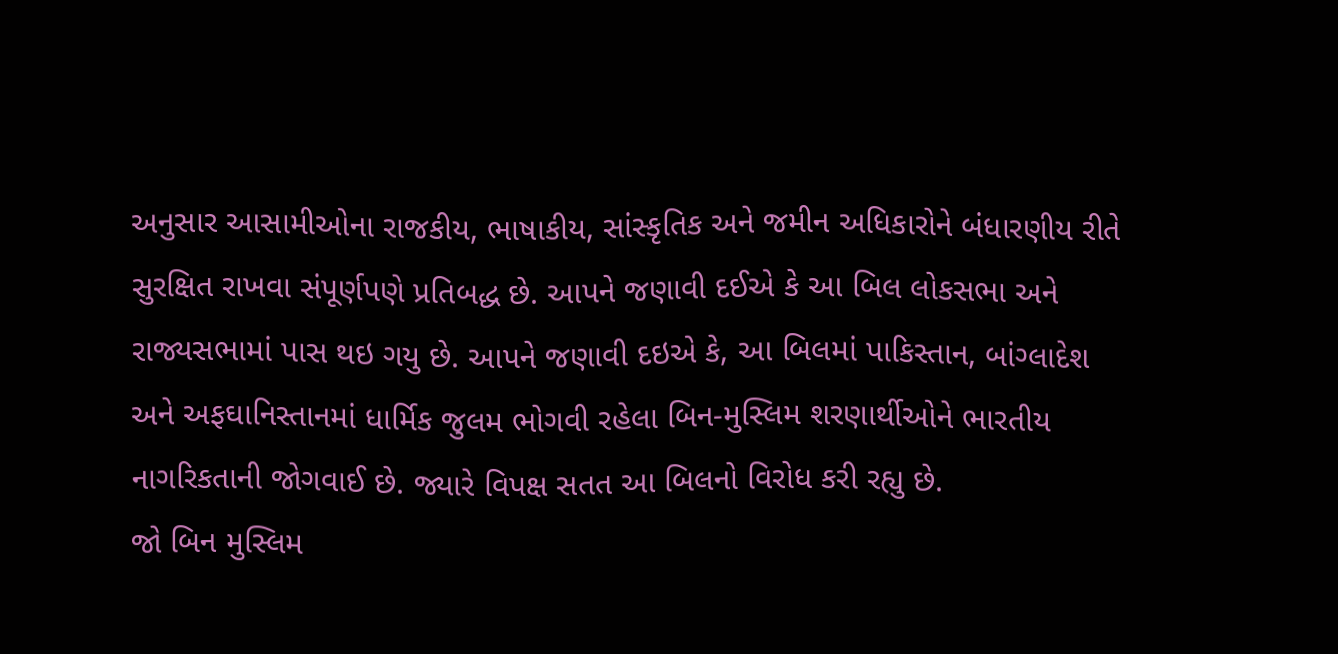અનુસાર આસામીઓના રાજકીય, ભાષાકીય, સાંસ્કૃતિક અને જમીન અધિકારોને બંધારણીય રીતે સુરક્ષિત રાખવા સંપૂર્ણપણે પ્રતિબદ્ધ છે. આપને જણાવી દઈએ કે આ બિલ લોકસભા અને રાજ્યસભામાં પાસ થઇ ગયુ છે. આપને જણાવી દઇએ કે, આ બિલમાં પાકિસ્તાન, બાંગ્લાદેશ અને અફઘાનિસ્તાનમાં ધાર્મિક જુલમ ભોગવી રહેલા બિન-મુસ્લિમ શરણાર્થીઓને ભારતીય નાગરિકતાની જોગવાઈ છે. જ્યારે વિપક્ષ સતત આ બિલનો વિરોધ કરી રહ્યુ છે.
જો બિન મુસ્લિમ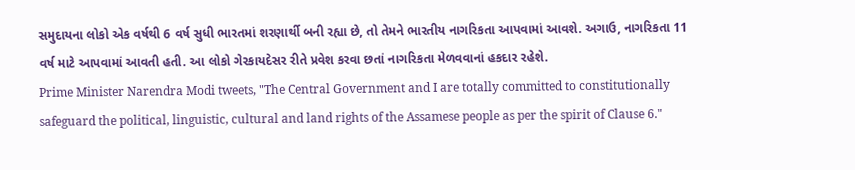સમુદાયના લોકો એક વર્ષથી 6 વર્ષ સુધી ભારતમાં શરણાર્થી બની રહ્યા છે, તો તેમને ભારતીય નાગરિકતા આપવામાં આવશે. અગાઉ, નાગરિકતા 11 વર્ષ માટે આપવામાં આવતી હતી. આ લોકો ગેરકાયદેસર રીતે પ્રવેશ કરવા છતાં નાગરિકતા મેળવવાનાં હકદાર રહેશે.
Prime Minister Narendra Modi tweets, "The Central Government and I are totally committed to constitutionally safeguard the political, linguistic, cultural and land rights of the Assamese people as per the spirit of Clause 6."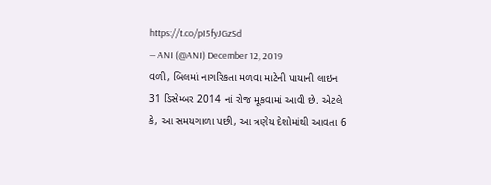https://t.co/pI5fyJGzSd
— ANI (@ANI) December 12, 2019
વળી, બિલમાં નાગરિકતા મળવા માટેની પાયાની લાઇન 31 ડિસેમ્બર 2014 નાં રોજ મૂકવામાં આવી છે. એટલે કે, આ સમયગાળા પછી, આ ત્રણેય દેશોમાંથી આવતા 6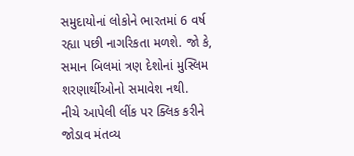સમુદાયોનાં લોકોને ભારતમાં 6 વર્ષ રહ્યા પછી નાગરિકતા મળશે. જો કે, સમાન બિલમાં ત્રણ દેશોનાં મુસ્લિમ શરણાર્થીઓનો સમાવેશ નથી.
નીચે આપેલી લીંક પર ક્લિક કરીને જોડાવ મંતવ્ય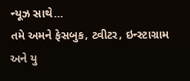ન્યૂઝ સાથે…
તમે અમને ફેસબુક, ટ્વીટર, ઇન્સ્ટાગ્રામ અને યુ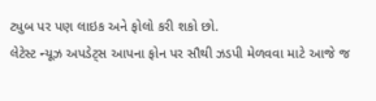ટ્યુબ પર પણ લાઇક અને ફોલો કરી શકો છો.
લેટેસ્ટ ન્યૂઝ અપડેટ્સ આપના ફોન પર સૌથી ઝડપી મેળવવા માટે આજે જ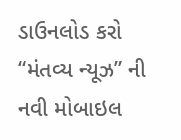ડાઉનલોડ કરો “મંતવ્ય ન્યૂઝ” ની નવી મોબાઇલ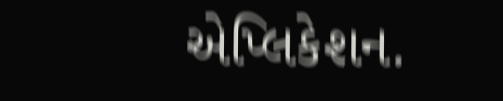એપ્લિકેશન.